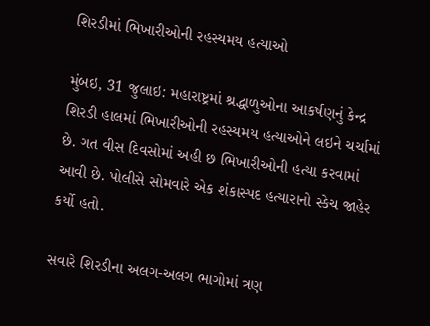શિરડીમાં ભિખારીઓની રહસ્યમય હત્યાઓ

મુંબઇ, 31 જુલાઇ: મહારાષ્ટ્રમાં શ્રદ્ધાળુઓના આકર્ષણનું કેન્દ્ર શિરડી હાલમાં ભિખારીઓની રહસ્યમય હત્યાઓને લઇને ચર્ચામાં છે. ગત વીસ દિવસોમાં અહી છ ભિખારીઓની હત્યા કરવામાં આવી છે. પોલીસે સોમવારે એક શંકાસ્પદ હત્યારાનો સ્કેચ જાહેર કર્યો હતો.

સવારે શિરડીના અલગ-અલગ ભાગોમાં ત્રણ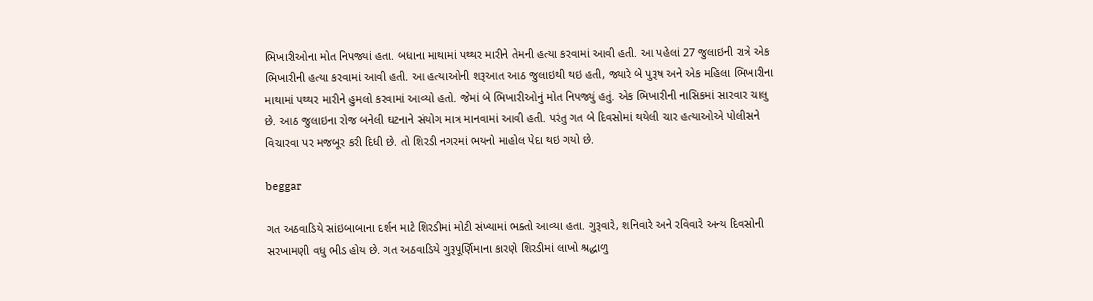ભિખારીઓના મોત નિપજ્યાં હતા. બધાના માથામાં પથ્થર મારીને તેમની હત્યા કરવામાં આવી હતી. આ પહેલાં 27 જુલાઇની રાત્રે એક ભિખારીની હત્યા કરવામાં આવી હતી. આ હત્યાઓની શરૂઆત આઠ જુલાઇથી થઇ હતી, જ્યારે બે પુરૂષ અને એક મહિલા ભિખારીના માથામાં પથ્થર મારીને હુમલો કરવામાં આવ્યો હતો. જેમાં બે ભિખારીઓનું મોત નિપજ્યું હતું. એક ભિખારીની નાસિકમાં સારવાર ચાલુ છે. આઠ જુલાઇના રોજ બનેલી ઘટનાને સંયોગ માત્ર માનવામાં આવી હતી. પરંતુ ગત બે દિવસોમાં થયેલી ચાર હત્યાઓએ પોલીસને વિચારવા પર મજબૂર કરી દિધી છે. તો શિરડી નગરમાં ભયનો માહોલ પેદા થઇ ગયો છે.

beggar

ગત અઠવાડિયે સાંઇબાબાના દર્શન માટે શિરડીમાં મોટી સંખ્યામાં ભક્તો આવ્યા હતા. ગુરૂવારે, શનિવારે અને રવિવારે અન્ય દિવસોની સરખામણી વધુ ભીડ હોય છે. ગત અઠવાડિયે ગુરૂપૂર્ણિમાના કારણે શિરડીમાં લાખો શ્રદ્ધાળુ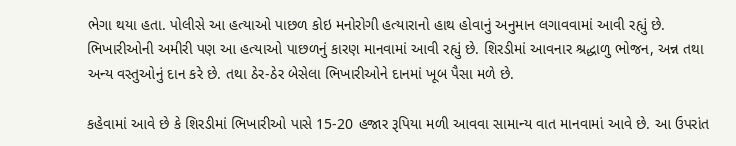ભેગા થયા હતા. પોલીસે આ હત્યાઓ પાછળ કોઇ મનોરોગી હત્યારાનો હાથ હોવાનું અનુમાન લગાવવામાં આવી રહ્યું છે. ભિખારીઓની અમીરી પણ આ હત્યાઓ પાછળનું કારણ માનવામાં આવી રહ્યું છે. શિરડીમાં આવનાર શ્રદ્ધાળુ ભોજન, અન્ન તથા અન્ય વસ્તુઓનું દાન કરે છે. તથા ઠેર-ઠેર બેસેલા ભિખારીઓને દાનમાં ખૂબ પૈસા મળે છે.

કહેવામાં આવે છે કે શિરડીમાં ભિખારીઓ પાસે 15-20 હજાર રૂપિયા મળી આવવા સામાન્ય વાત માનવામાં આવે છે. આ ઉપરાંત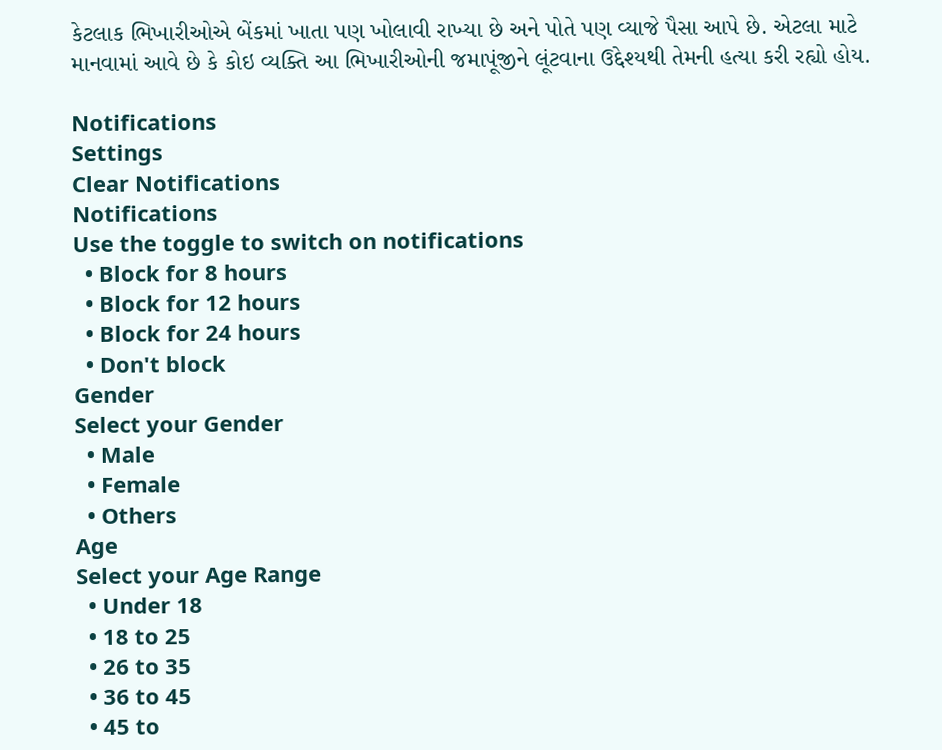કેટલાક ભિખારીઓએ બેંકમાં ખાતા પણ ખોલાવી રાખ્યા છે અને પોતે પણ વ્યાજે પૈસા આપે છે. એટલા માટે માનવામાં આવે છે કે કોઇ વ્યક્તિ આ ભિખારીઓની જમાપૂંજીને લૂંટવાના ઉદ્દેશ્યથી તેમની હત્યા કરી રહ્યો હોય.

Notifications
Settings
Clear Notifications
Notifications
Use the toggle to switch on notifications
  • Block for 8 hours
  • Block for 12 hours
  • Block for 24 hours
  • Don't block
Gender
Select your Gender
  • Male
  • Female
  • Others
Age
Select your Age Range
  • Under 18
  • 18 to 25
  • 26 to 35
  • 36 to 45
  • 45 to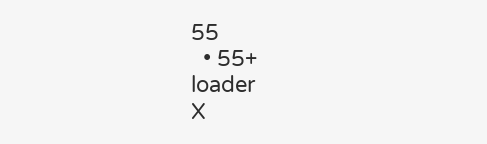55
  • 55+
loader
X